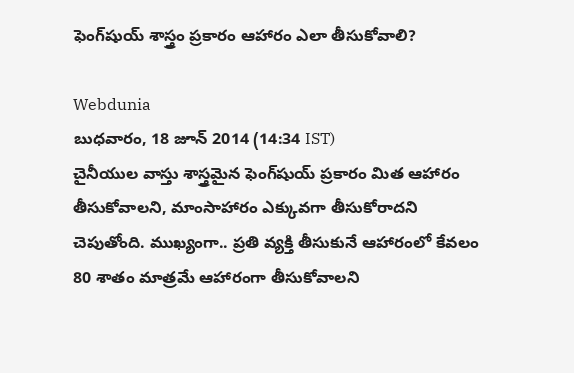ఫెంగ్‌షుయ్ శాస్త్రం ప్రకారం ఆహారం ఎలా తీసుకోవాలి?

Webdunia
బుధవారం, 18 జూన్ 2014 (14:34 IST)
చైనీయుల వాస్తు శాస్త్రమైన ఫెంగ్‌షుయ్ ప్రకారం మిత ఆహారం తీసుకోవాలని, మాంసాహారం ఎక్కువగా తీసుకోరాదని చెపుతోంది. ముఖ్యంగా.. ప్రతి వ్యక్తి తీసుకునే ఆహారంలో కేవలం 80 శాతం మాత్రమే ఆహారంగా తీసుకోవాలని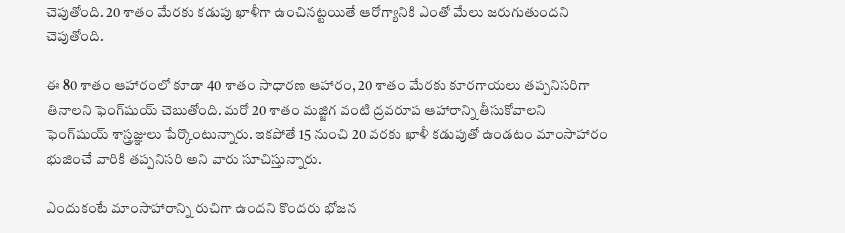చెపుతోంది. 20 శాతం మేరకు కడుపు ఖాళీగా ఉంచినట్టయితే ఆరోగ్యానికి ఎంతో మేలు జరుగుతుందని చెపుతోంది.

ఈ 80 శాతం ఆహారంలో కూడా 40 శాతం సాధారణ ఆహారం, 20 శాతం మేరకు కూరగాయలు తప్పనిసరిగా తినాలని ఫెంగ్‌షుయ్ చెబుతోంది. మరో 20 శాతం మజ్జిగ వంటి ద్రవరూప ఆహారాన్ని తీసుకోవాలని ఫెంగ్‌షుయ్ శాస్త్రజ్ఞులు పేర్కొంటున్నారు. ఇకపోతే 15 నుంచి 20 వరకు ఖాళీ కడుపుతో ఉండటం మాంసాహారం భుజించే వారికి తప్పనిసరి అని వారు సూచిస్తున్నారు.

ఎందుకంటే మాంసాహారాన్ని రుచిగా ఉందని కొందరు భోజన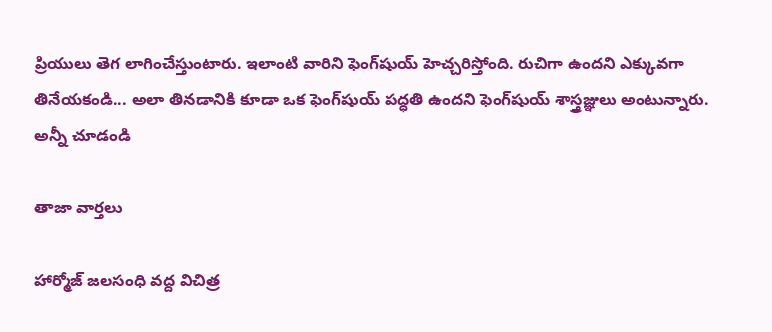ప్రియులు తెగ లాగించేస్తుంటారు. ఇలాంటి వారిని ఫెంగ్‌షుయ్ హెచ్చరిస్తోంది. రుచిగా ఉందని ఎక్కువగా తినేయకండి... అలా తినడానికి కూడా ఒక ఫెంగ్‌షుయ్ పద్ధతి ఉందని ఫెంగ్‌షుయ్ శాస్త్రజ్ఞులు అంటున్నారు.
అన్నీ చూడండి

తాజా వార్తలు

హార్మోజ్ జలసంధి వద్ద విచిత్ర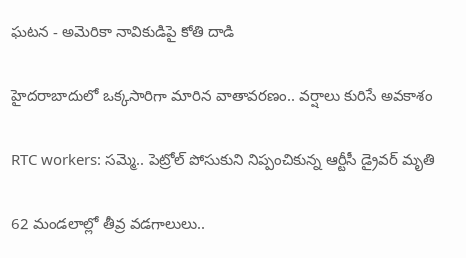ఘటన - అమెరికా నావికుడిపై కోతి దాడి

హైదరాబాదులో ఒక్కసారిగా మారిన వాతావరణం.. వర్షాలు కురిసే అవకాశం

RTC workers: సమ్మె.. పెట్రోల్ పోసుకుని నిప్పంచికున్న ఆర్టీసీ డ్రైవర్ మృతి

62 మండలాల్లో తీవ్ర వడగాలులు..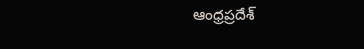ఆంధ్రప్రదేశ్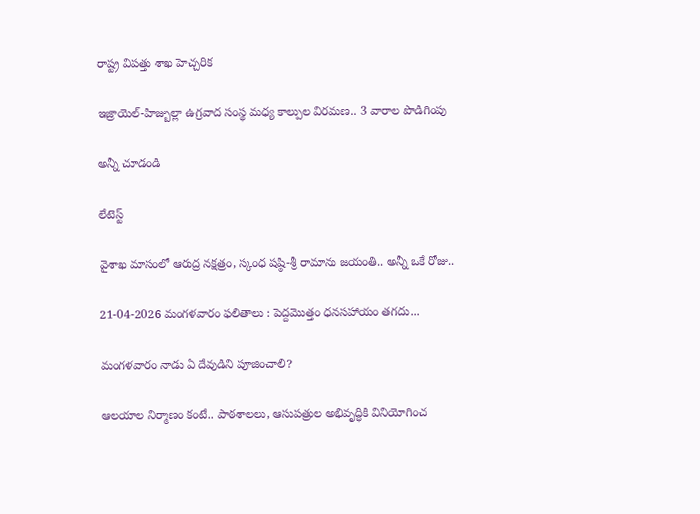రాష్ట్ర విపత్తు శాఖ హెచ్చరిక

ఇజ్రాయెల్-హిజ్బుల్లా ఉగ్రవాద సంస్థ మధ్య కాల్పుల విరమణ.. 3 వారాల పొడిగింపు

అన్నీ చూడండి

లేటెస్ట్

వైశాఖ మాసంలో ఆరుద్ర నక్షత్రం, స్కంధ షష్ఠి-శ్రీ రామాను జయంతి.. అన్నీ ఒకే రోజు..

21-04-2026 మంగళవారం ఫలితాలు : పెద్దమొత్తం ధనసహాయం తగదు...

మంగళవారం నాడు ఏ దేవుడిని పూజించాలి?

ఆలయాల నిర్మాణం కంటే.. పాఠశాలలు, ఆసుపత్రుల అభివృద్ధికి వినియోగించ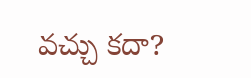వచ్చు కదా?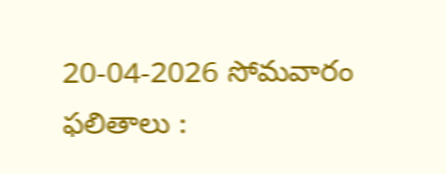20-04-2026 సోమవారం ఫలితాలు :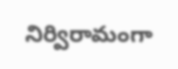నిర్విరామంగా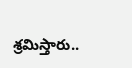శ్రమిస్తారు..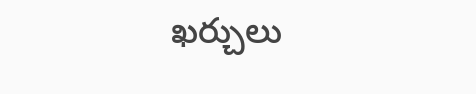ఖర్చులు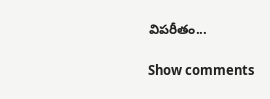విపరీతం...

Show comments